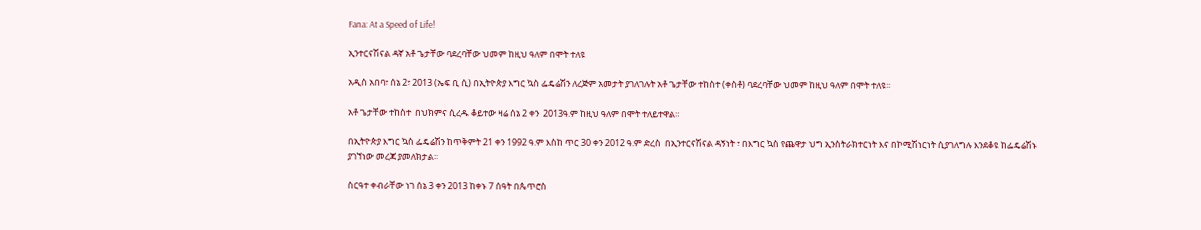Fana: At a Speed of Life!

ኢንተርናሽናል ዳኛ አቶ ጌታቸው ባደረባቸው ህመም ከዚህ ዓለም በሞት ተለዩ

አዲስ አበባ፣ ሰኔ 2፣ 2013 (ኤፍ ቢ ሲ) በኢትዮጵያ እግር ኳስ ፌዴሬሽን ለረጅም አመታት ያገለገሉት አቶ ጌታቸው ተከስተ (ቀስቶ) ባደረባቸው ህመም ከዚህ ዓለም በሞት ተለዩ፡፡

አቶ ጌታቸው ተከስተ  በህክምና ሲረዱ ቆይተው ዛሬ ሰኔ 2 ቀን  2013ዓ.ም ከዚህ ዓለም በሞት ተለይተዋል።

በኢትዮጵያ እግር ኳስ ፌዴሬሽን ከጥቅምት 21 ቀን 1992 ዓ.ም እስከ ጥር 30 ቀን 2012 ዓ.ም ድረስ  በኢንተርናሽናል ዳኝነት ፣ በእግር ኳስ የጨዋታ ህግ ኢንስትራክተርነት እና በኮሚሽነርነት ሲያገለግሉ እንደቆዩ ከፌዴሬሽኑ ያገኘነው መረጃ ያመለክታል፡፡

ስርዓተ ቀብራቸው ነገ ሰኔ 3 ቀን 2013 ከቀኑ 7 ሰዓት በጴጥሮስ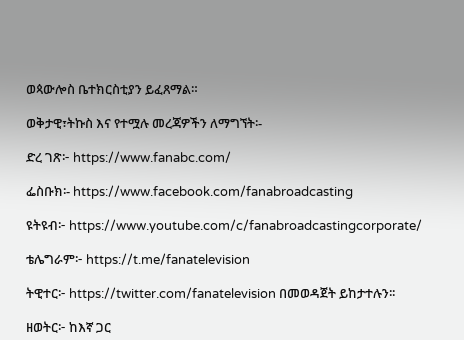ወጳውሎስ ቤተክርስቲያን ይፈጸማል።

ወቅታዊ፣ትኩስ እና የተሟሉ መረጃዎችን ለማግኘት፡-

ድረ ገጽ፦ https://www.fanabc.com/

ፌስቡክ፡- https://www.facebook.com/fanabroadcasting

ዩትዩብ፦ https://www.youtube.com/c/fanabroadcastingcorporate/

ቴሌግራም፦ https://t.me/fanatelevision

ትዊተር፦ https://twitter.com/fanatelevision በመወዳጀት ይከታተሉን፡፡

ዘወትር፦ ከእኛ ጋር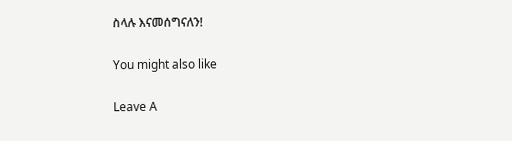ስላሉ እናመሰግናለን!

You might also like

Leave A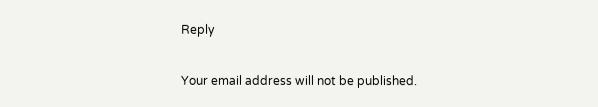Reply

Your email address will not be published.